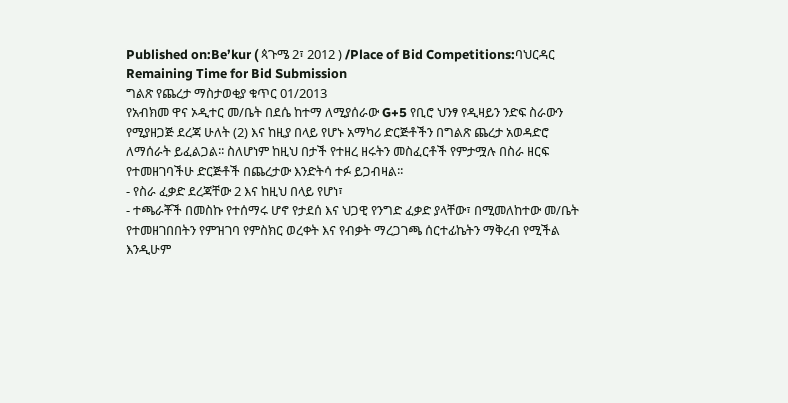Published on:Be’kur ( ጳጉሜ 2፣ 2012 ) /Place of Bid Competitions:ባህርዳር
Remaining Time for Bid Submission
ግልጽ የጨረታ ማስታወቂያ ቁጥር 01/2013
የአብክመ ዋና ኦዲተር መ/ቤት በደሴ ከተማ ለሚያሰራው G+5 የቢሮ ህንፃ የዲዛይን ንድፍ ስራውን የሚያዘጋጅ ደረጃ ሁለት (2) እና ከዚያ በላይ የሆኑ አማካሪ ድርጅቶችን በግልጽ ጨረታ አወዳድሮ ለማሰራት ይፈልጋል፡፡ ስለሆነም ከዚህ በታች የተዘረ ዘሩትን መስፈርቶች የምታሟሉ በስራ ዘርፍ የተመዘገባችሁ ድርጅቶች በጨረታው እንድትሳ ተፉ ይጋብዛል፡፡
- የስራ ፈቃድ ደረጃቸው 2 እና ከዚህ በላይ የሆነ፣
- ተጫራቾች በመስኩ የተሰማሩ ሆኖ የታደሰ እና ህጋዊ የንግድ ፈቃድ ያላቸው፣ በሚመለከተው መ/ቤት የተመዘገበበትን የምዝገባ የምስክር ወረቀት እና የብቃት ማረጋገጫ ሰርተፊኬትን ማቅረብ የሚችል እንዲሁም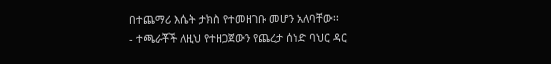በተጨማሪ እሴት ታክስ የተመዘገቡ መሆን አለባቸው፡፡
- ተጫራቾች ለዚህ የተዘጋጀውን የጨረታ ሰነድ ባህር ዳር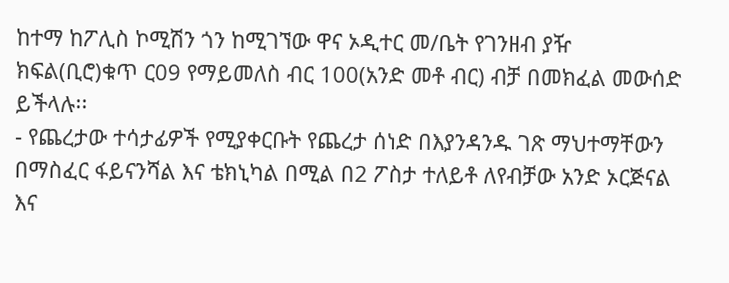ከተማ ከፖሊስ ኮሚሽን ጎን ከሚገኘው ዋና ኦዲተር መ/ቤት የገንዘብ ያዥ ክፍል(ቢሮ)ቁጥ ር09 የማይመለስ ብር 100(አንድ መቶ ብር) ብቻ በመክፈል መውሰድ ይችላሉ፡፡
- የጨረታው ተሳታፊዎች የሚያቀርቡት የጨረታ ሰነድ በእያንዳንዱ ገጽ ማህተማቸውን በማስፈር ፋይናንሻል እና ቴክኒካል በሚል በ2 ፖስታ ተለይቶ ለየብቻው አንድ ኦርጅናል እና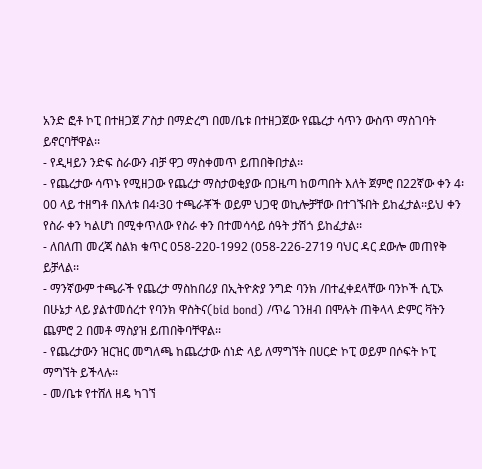አንድ ፎቶ ኮፒ በተዘጋጀ ፖስታ በማድረግ በመ/ቤቱ በተዘጋጀው የጨረታ ሳጥን ውስጥ ማስገባት ይኖርባቸዋል፡፡
- የዲዛይን ንድፍ ስራውን ብቻ ዋጋ ማስቀመጥ ይጠበቅበታል፡፡
- የጨረታው ሳጥኑ የሚዘጋው የጨረታ ማስታወቂያው በጋዜጣ ከወጣበት እለት ጀምሮ በ22ኛው ቀን 4፡00 ላይ ተዘግቶ በእለቱ በ4፡30 ተጫራቾች ወይም ህጋዊ ወኪሎቻቸው በተገኙበት ይከፈታል፡፡ይህ ቀን የስራ ቀን ካልሆነ በሚቀጥለው የስራ ቀን በተመሳሳይ ሰዓት ታሽጎ ይከፈታል፡፡
- ለበለጠ መረጃ ስልክ ቁጥር 058-220-1992 (058-226-2719 ባህር ዳር ደውሎ መጠየቅ ይቻላል፡፡
- ማንኛውም ተጫራች የጨረታ ማስከበሪያ በኢትዮጵያ ንግድ ባንክ /በተፈቀደላቸው ባንኮች ሲፒኦ በሁኔታ ላይ ያልተመሰረተ የባንክ ዋስትና(bid bond) /ጥሬ ገንዘብ በሞሉት ጠቅላላ ድምር ቫትን ጨምሮ 2 በመቶ ማስያዝ ይጠበቅባቸዋል፡፡
- የጨረታውን ዝርዝር መግለጫ ከጨረታው ሰነድ ላይ ለማግኘት በሀርድ ኮፒ ወይም በሶፍት ኮፒ ማግኘት ይችላሉ፡፡
- መ/ቤቱ የተሸለ ዘዴ ካገኘ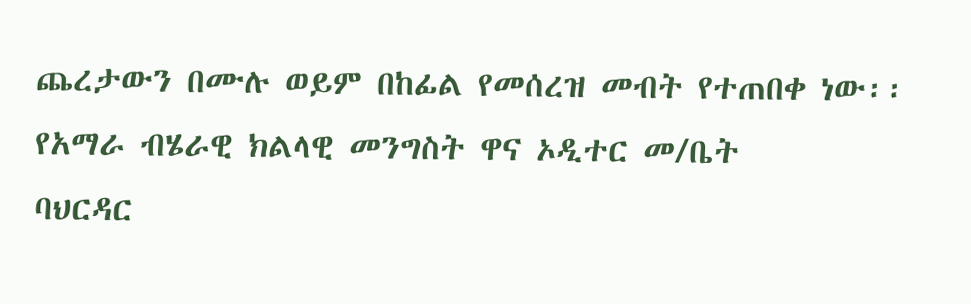ጨረታውን በሙሉ ወይም በከፊል የመሰረዝ መብት የተጠበቀ ነው፡፡
የአማራ ብሄራዊ ክልላዊ መንግስት ዋና ኦዲተር መ/ቤት
ባህርዳር